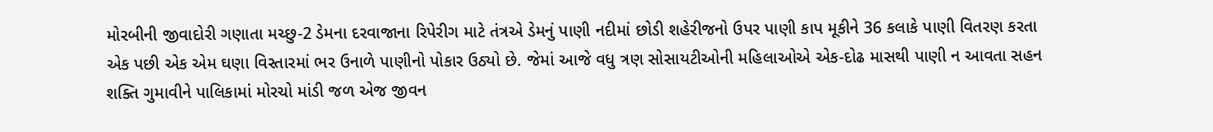મોરબીની જીવાદોરી ગણાતા મચ્છુ-2 ડેમના દરવાજાના રિપેરીગ માટે તંત્રએ ડેમનું પાણી નદીમાં છોડી શહેરીજનો ઉપર પાણી કાપ મૂકીને 36 કલાકે પાણી વિતરણ કરતા એક પછી એક એમ ઘણા વિસ્તારમાં ભર ઉનાળે પાણીનો પોકાર ઉઠ્યો છે. જેમાં આજે વધુ ત્રણ સોસાયટીઓની મહિલાઓએ એક-દોઢ માસથી પાણી ન આવતા સહન શક્તિ ગુમાવીને પાલિકામાં મોરચો માંડી જળ એજ જીવન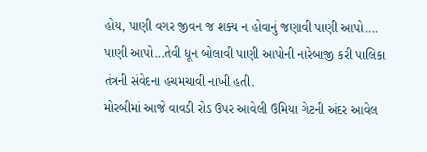હોય, પાણી વગર જીવન જ શક્ય ન હોવાનું જણાવી પાણી આપો.... પાણી આપો...તેવી ધૂન બોલાવી પાણી આપોની નારેબાજી કરી પાલિકા તંત્રની સંવેદના હચમચાવી નાખી હતી.
મોરબીમાં આજે વાવડી રોડ ઉપર આવેલી ઉમિયા ગેટની અંદર આવેલ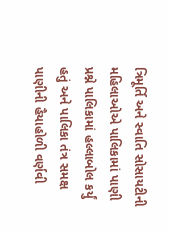ત્રિમૂર્તિ અને સ્વાતિ સોસાયટીની મહિલાઓએ પાલિકામાં પાણી પ્રશ્ને પાલિકામાં હલ્લાબોલ કર્યું હતું અને પાલિકા તંત્ર સમક્ષ પાણીની હૈયાહોળી વર્ણવી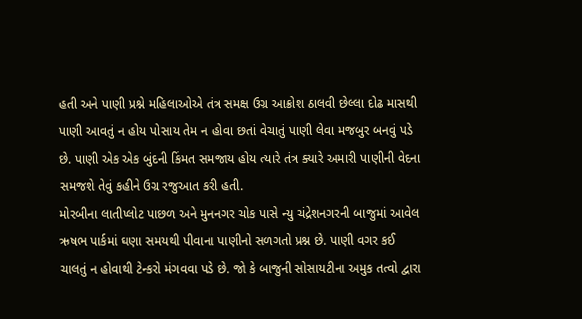હતી અને પાણી પ્રશ્ને મહિલાઓએ તંત્ર સમક્ષ ઉગ્ર આક્રોશ ઠાલવી છેલ્લા દોઢ માસથી પાણી આવતું ન હોય પોસાય તેમ ન હોવા છતાં વેચાતું પાણી લેવા મજબુર બનવું પડે છે. પાણી એક એક બુંદની કિંમત સમજાય હોય ત્યારે તંત્ર ક્યારે અમારી પાણીની વેદના સમજશે તેવું કહીને ઉગ્ર રજુઆત કરી હતી.
મોરબીના લાતીપ્લોટ પાછળ અને મુનનગર ચોક પાસે ન્યુ ચંદ્રેશનગરની બાજુમાં આવેલ ઋષભ પાર્કમાં ઘણા સમયથી પીવાના પાણીનો સળગતો પ્રશ્ન છે. પાણી વગર કઈ ચાલતું ન હોવાથી ટેન્કરો મંગવવા પડે છે. જો કે બાજુની સોસાયટીના અમુક તત્વો દ્વારા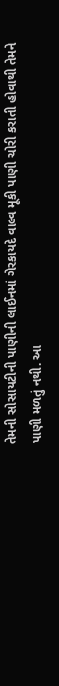તેમની સોસાયટીની પાણીની લાઈનમાં ગેરકાયદે વાલ્વ મૂકી પાણી ચોરી કરાતી હોવાથી તેમને પાણી મળતું નથી. આ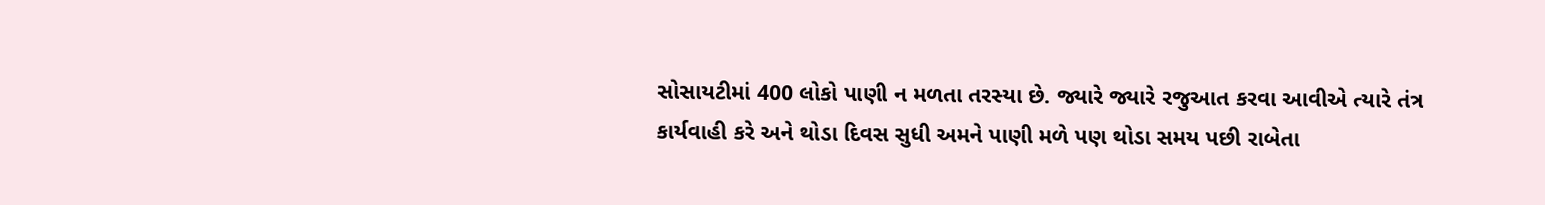સોસાયટીમાં 400 લોકો પાણી ન મળતા તરસ્યા છે. જ્યારે જ્યારે રજુઆત કરવા આવીએ ત્યારે તંત્ર કાર્યવાહી કરે અને થોડા દિવસ સુધી અમને પાણી મળે પણ થોડા સમય પછી રાબેતા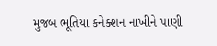મુજબ ભૂતિયા કનેક્શન નાખીને પાણી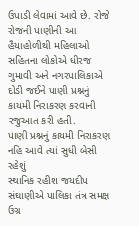ઉપાડી લેવામાં આવે છે. રોજે રોજની પાણીની આ હૈયાહોળીથી મહિલાઓ સહિતના લોકોએ ધીરજ ગુમાવી અને નગરપાલિકાએ દોડી જઈને પાણી પ્રશ્નનું કાયમી નિરાકરણ કરવાની રજુઆત કરી હતી.
પાણી પ્રશ્નનું કાયમી નિરાકરણ નહિ આવે ત્યાં સુધી બેસી રહેશું
સ્થાનિક રહીશ જયદીપ સંઘાણીએ પાલિકા તંત્ર સમક્ષ ઉગ્ર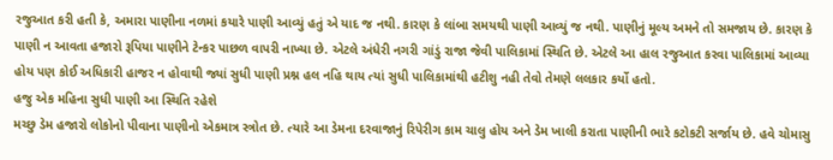રજુઆત કરી હતી કે, અમારા પાણીના નળમાં કયારે પાણી આવ્યું હતું એ યાદ જ નથી. કારણ કે લાંબા સમયથી પાણી આવ્યું જ નથી. પાણીનું મૂલ્ય અમને તો સમજાય છે. કારણ કે પાણી ન આવતા હજારો રૂપિયા પાણીને ટેન્કર પાછળ વાપરી નાખ્યા છે. એટલે અંધેરી નગરી ગાંડું રાજા જેવી પાલિકામાં સ્થિતિ છે. એટલે આ હાલ રજુઆત કરવા પાલિકામાં આવ્યા હોય પણ કોઈ અધિકારી હાજર ન હોવાથી જ્યાં સુધી પાણી પ્રશ્ન હલ નહિ થાય ત્યાં સુધી પાલિકામાંથી હટીશુ નહી તેવો તેમણે લલકાર કર્યો હતો.
હજુ એક મહિના સુધી પાણી આ સ્થિતિ રહેશે
મચ્છુ ડેમ હજારો લોકોનો પીવાના પાણીનો એકમાત્ર સ્ત્રોત છે. ત્યારે આ ડેમના દરવાજાનું રિપેરીગ કામ ચાલુ હોય અને ડેમ ખાલી કરાતા પાણીની ભારે કટોકટી સર્જાય છે. હવે ચોમાસુ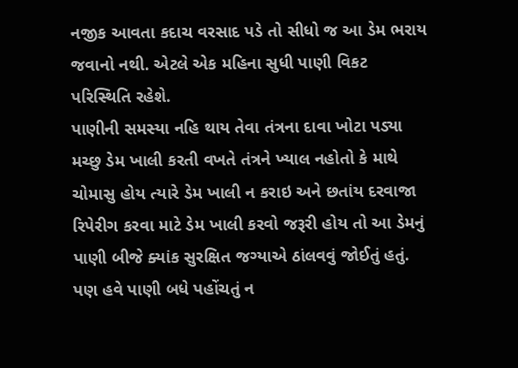નજીક આવતા કદાચ વરસાદ પડે તો સીધો જ આ ડેમ ભરાય જવાનો નથી. એટલે એક મહિના સુધી પાણી વિકટ પરિસ્થિતિ રહેશે.
પાણીની સમસ્યા નહિ થાય તેવા તંત્રના દાવા ખોટા પડ્યા
મચ્છુ ડેમ ખાલી કરતી વખતે તંત્રને ખ્યાલ નહોતો કે માથે ચોમાસુ હોય ત્યારે ડેમ ખાલી ન કરાઇ અને છતાંય દરવાજા રિપેરીગ કરવા માટે ડેમ ખાલી કરવો જરૂરી હોય તો આ ડેમનું પાણી બીજે ક્યાંક સુરક્ષિત જગ્યાએ ઠાંલવવું જોઈતું હતું. પણ હવે પાણી બધે પહોંચતું ન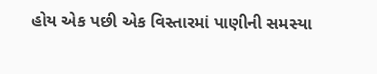હોય એક પછી એક વિસ્તારમાં પાણીની સમસ્યા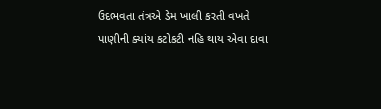ઉદભવતા તંત્રએ ડેમ ખાલી કરતી વખતે પાણીની ક્યાંય કટોકટી નહિ થાય એવા દાવા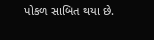પોકળ સાબિત થયા છે.